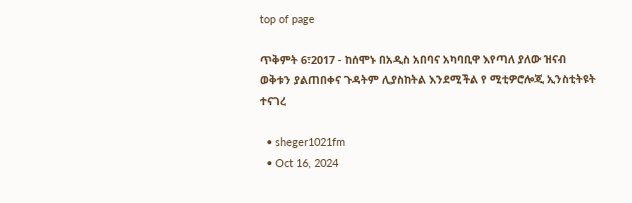top of page

ጥቅምት 6፣2017 - ከሰሞኑ በአዲስ አበባና አካባቢዋ እየጣለ ያለው ዝናብ ወቅቱን ያልጠበቀና ጉዳትም ሊያስከትል እንደሚችል የ ሚቲዎሮሎጂ ኢንስቲትዩት ተናገረ

  • sheger1021fm
  • Oct 16, 2024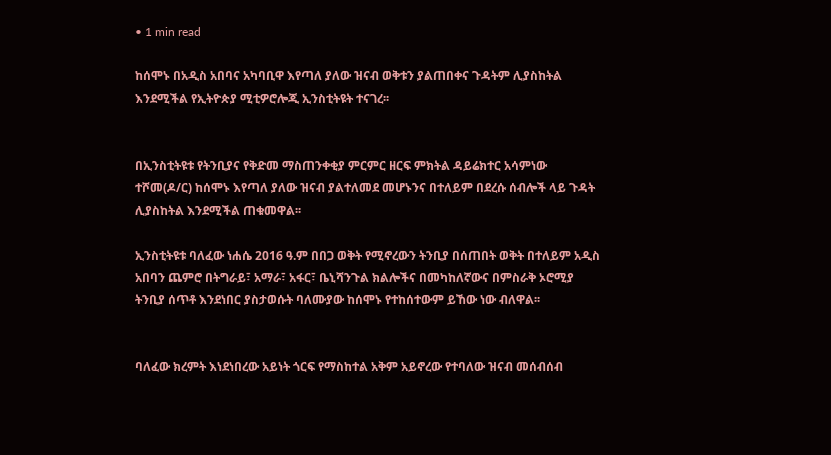• 1 min read

ከሰሞኑ በአዲስ አበባና አካባቢዋ እየጣለ ያለው ዝናብ ወቅቱን ያልጠበቀና ጉዳትም ሊያስከትል እንደሚችል የኢትዮጵያ ሚቲዎሮሎጂ ኢንስቲትዩት ተናገረ፡፡


በኢንስቲትዩቱ የትንቢያና የቅድመ ማስጠንቀቂያ ምርምር ዘርፍ ምክትል ዳይሬክተር አሳምነው ተሾመ(ዶ/ር) ከሰሞኑ እየጣለ ያለው ዝናብ ያልተለመደ መሆኑንና በተለይም በደረሱ ሰብሎች ላይ ጉዳት ሊያስከትል እንደሚችል ጠቁመዋል፡፡

ኢንስቲትዩቱ ባለፈው ነሐሴ 2016 ዓ.ም በበጋ ወቅት የሚኖረውን ትንቢያ በሰጠበት ወቅት በተለይም አዲስ አበባን ጨምሮ በትግራይ፣ አማራ፣ አፋር፣ ቤኒሻንጉል ክልሎችና በመካከለኛውና በምስራቅ ኦሮሚያ ትንቢያ ሰጥቶ እንደነበር ያስታወሱት ባለሙያው ከሰሞኑ የተከሰተውም ይኸው ነው ብለዋል፡፡


ባለፈው ክረምት እነደነበረው አይነት ጎርፍ የማስከተል አቅም አይኖረው የተባለው ዝናብ መሰብሰብ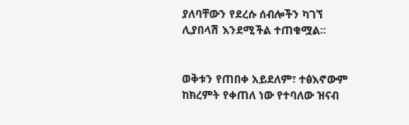ያለባቸውን የደረሱ ሰብሎችን ካገኘ ሊያበላሽ እንደሚችል ተጠቁሟል፡፡


ወቅቱን የጠበቀ አይደለም፣ ተፅእኖውም ከክረምት የቀጠለ ነው የተባለው ዝናብ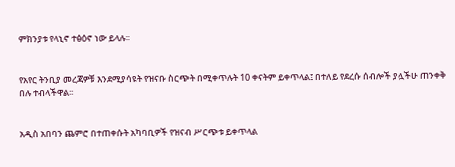ምክንያቱ የላኒኖ ተፅዕኖ ነው ይላሉ፡፡


የአየር ትንቢያ መረጃዎቹ እንደሚያሳዩት የዝናቡ ስርጭት በሚቀጥሉት 10 ቀናትም ይቀጥላል፤ በተለይ የደረሱ ሰብሎች ያሏችሁ ጠንቀቅ በሉ ተብላችዋል፡፡


አዲስ አበባን ጨምሮ በተጠቀሱት አካባቢዎች የዝናብ ሥርጭቱ ይቀጥላል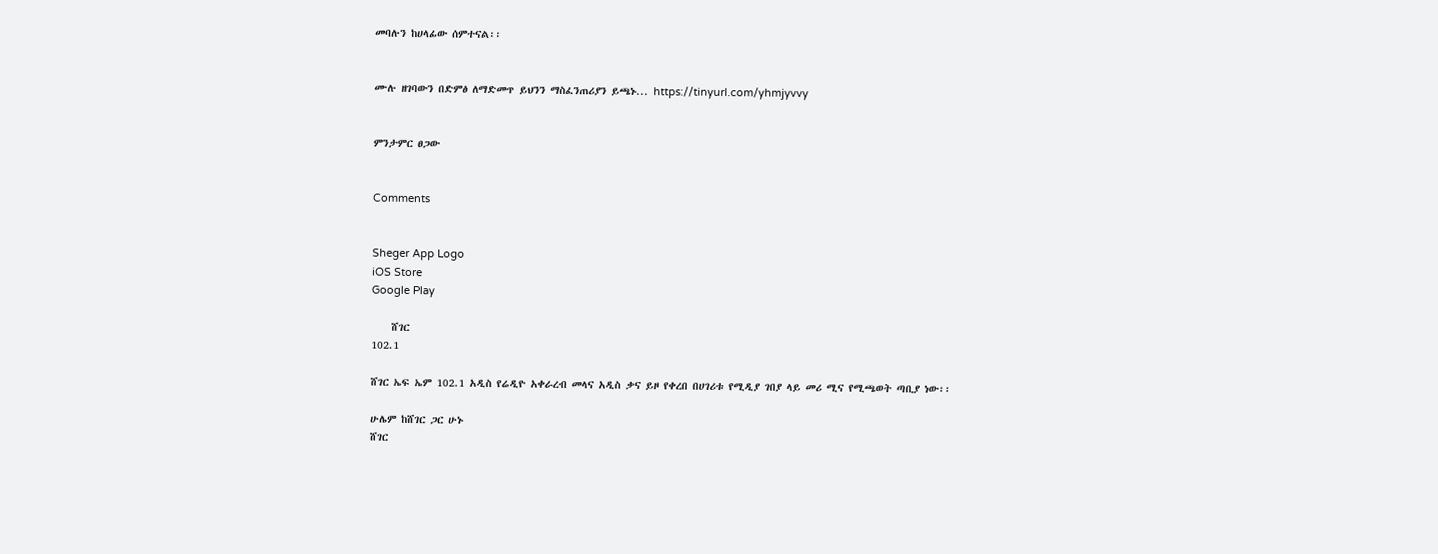መባሉን ከሀላፊው ሰምተናል፡፡


ሙሉ ዘገባውን በድምፅ ለማድመጥ ይህንን ማስፈንጠሪያን ይጫኑ... https://tinyurl.com/yhmjyvvy


ምንታምር ፀጋው


Comments


Sheger App Logo
iOS Store
Google Play

    ሸገር
102.1

ሸገር ኤፍ ኤም 102.1 አዲስ የሬዲዮ አቀራረብ መላና አዲስ ቃና ይዞ የቀረበ በሀገሪቱ የሚዲያ ገበያ ላይ መሪ ሚና የሚጫወት ጣቢያ ነው፡፡

ሁሌም ከሸገር ጋር ሁኑ
ሸገር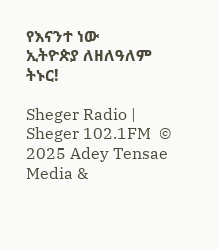የእናንተ ነው
ኢትዮጵያ ለዘለዓለም ትኑር!

Sheger Radio | Sheger 102.1FM  © 2025 Adey Tensae Media &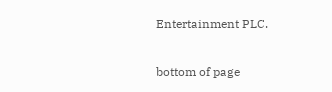Entertainment PLC.

bottom of page